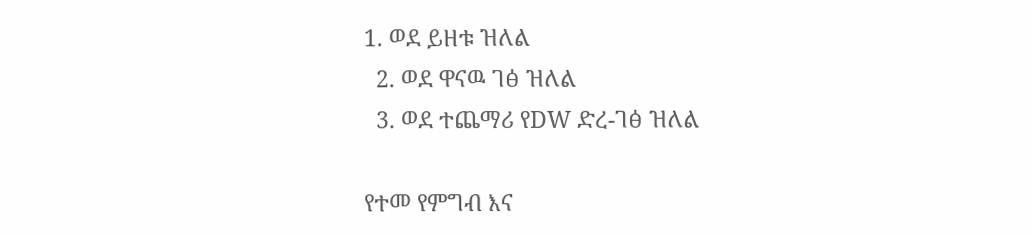1. ወደ ይዘቱ ዝለል
  2. ወደ ዋናዉ ገፅ ዝለል
  3. ወደ ተጨማሪ የDW ድረ-ገፅ ዝለል

የተመ የምግብ እና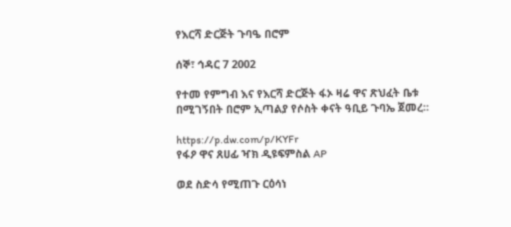የእርሻ ድርጅት ጉባዔ በሮም

ሰኞ፣ ኅዳር 7 2002

የተመ የምግብ እና የእርሻ ድርጅት ፋኦ ዛሬ ዋና ጽህፈት ቤቱ በሚገኝበት በሮም ኢጣልያ የሶስት ቀናት ዓቢይ ጉባኤ ጀመረ።

https://p.dw.com/p/KYFr
የፋዖ ዋና ጸሀፊ ዣክ ዲዩፍምስል AP

ወደ ስድሳ የሚጠጉ ርዕሳነ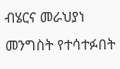ብሄርና መራህያነ መንግስት የተሳተፉበት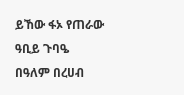ይኸው ፋኦ የጠራው ዓቢይ ጉባዔ በዓለም በረሀብ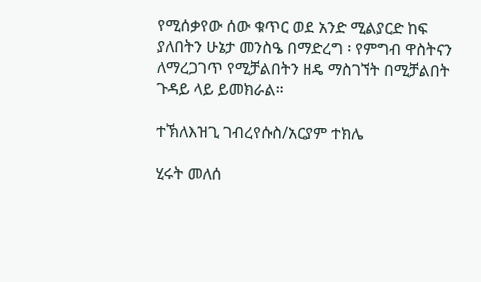የሚሰቃየው ሰው ቁጥር ወደ አንድ ሚልያርድ ከፍ ያለበትን ሁኔታ መንስዔ በማድረግ ፡ የምግብ ዋስትናን ለማረጋገጥ የሚቻልበትን ዘዴ ማስገኘት በሚቻልበት ጉዳይ ላይ ይመክራል።

ተኽለእዝጊ ገብረየሱስ/አርያም ተክሌ

ሂሩት መለሰ